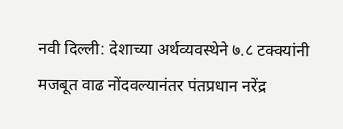नवी दिल्ली: देशाच्या अर्थव्यवस्थेने ७.८ टक्क्यांनी मजबूत वाढ नोंदवल्यानंतर पंतप्रधान नरेंद्र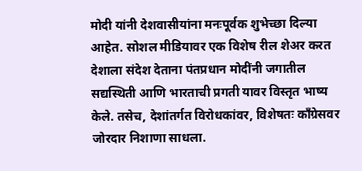मोदी यांनी देशवासीयांना मनःपूर्वक शुभेच्छा दिल्या आहेत. सोशल मीडियावर एक विशेष रील शेअर करत देशाला संदेश देताना पंतप्रधान मोदींनी जगातील सद्यस्थिती आणि भारताची प्रगती यावर विस्तृत भाष्य केले. तसेच, देशांतर्गत विरोधकांवर, विशेषतः काँग्रेसवर जोरदार निशाणा साधला.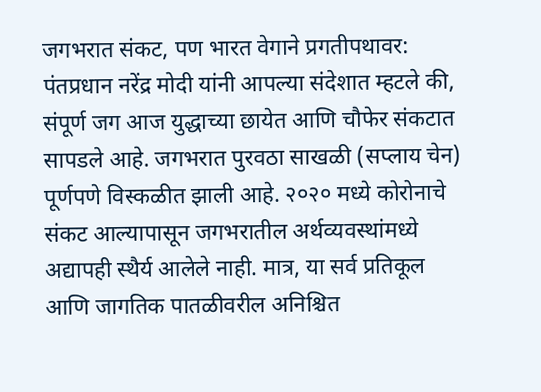जगभरात संकट, पण भारत वेगाने प्रगतीपथावर: पंतप्रधान नरेंद्र मोदी यांनी आपल्या संदेशात म्हटले की, संपूर्ण जग आज युद्धाच्या छायेत आणि चौफेर संकटात सापडले आहे. जगभरात पुरवठा साखळी (सप्लाय चेन) पूर्णपणे विस्कळीत झाली आहे. २०२० मध्ये कोरोनाचे संकट आल्यापासून जगभरातील अर्थव्यवस्थांमध्ये अद्यापही स्थैर्य आलेले नाही. मात्र, या सर्व प्रतिकूल आणि जागतिक पातळीवरील अनिश्चित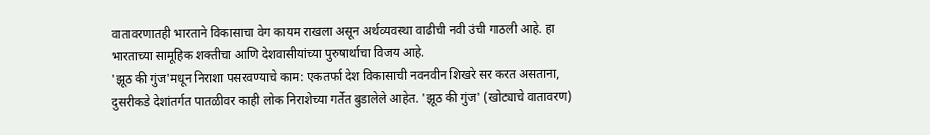वातावरणातही भारताने विकासाचा वेग कायम राखला असून अर्थव्यवस्था वाढीची नवी उंची गाठली आहे. हा भारताच्या सामूहिक शक्तीचा आणि देशवासीयांच्या पुरुषार्थाचा विजय आहे.
'झूठ की गुंज'मधून निराशा पसरवण्याचे काम: एकतर्फा देश विकासाची नवनवीन शिखरे सर करत असताना, दुसरीकडे देशांतर्गत पातळीवर काही लोक निराशेच्या गर्तेत बुडालेले आहेत. 'झूठ की गुंज' (खोट्याचे वातावरण)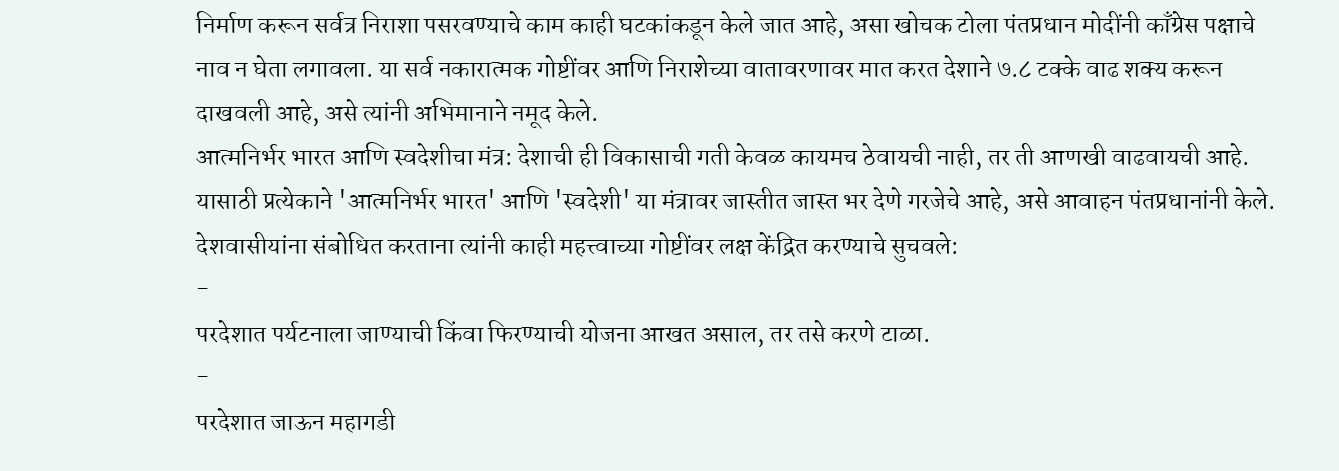निर्माण करून सर्वत्र निराशा पसरवण्याचे काम काही घटकांकडून केले जात आहे, असा खोचक टोला पंतप्रधान मोदींनी काँग्रेस पक्षाचे नाव न घेता लगावला. या सर्व नकारात्मक गोष्टींवर आणि निराशेच्या वातावरणावर मात करत देशाने ७.८ टक्के वाढ शक्य करून दाखवली आहे, असे त्यांनी अभिमानाने नमूद केले.
आत्मनिर्भर भारत आणि स्वदेशीचा मंत्र: देशाची ही विकासाची गती केवळ कायमच ठेवायची नाही, तर ती आणखी वाढवायची आहे. यासाठी प्रत्येकाने 'आत्मनिर्भर भारत' आणि 'स्वदेशी' या मंत्रावर जास्तीत जास्त भर देणे गरजेचे आहे, असे आवाहन पंतप्रधानांनी केले. देशवासीयांना संबोधित करताना त्यांनी काही महत्त्वाच्या गोष्टींवर लक्ष केंद्रित करण्याचे सुचवले:
-
परदेशात पर्यटनाला जाण्याची किंवा फिरण्याची योजना आखत असाल, तर तसे करणे टाळा.
-
परदेशात जाऊन महागडी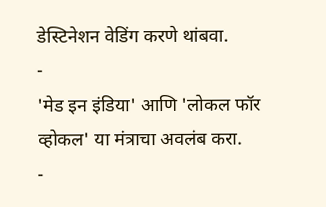डेस्टिनेशन वेडिंग करणे थांबवा.
-
'मेड इन इंडिया' आणि 'लोकल फॉर व्होकल' या मंत्राचा अवलंब करा.
-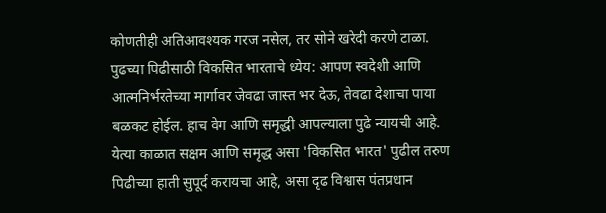कोणतीही अतिआवश्यक गरज नसेल, तर सोने खरेदी करणे टाळा.
पुढच्या पिढीसाठी विकसित भारताचे ध्येय: आपण स्वदेशी आणि आत्मनिर्भरतेच्या मार्गावर जेवढा जास्त भर देऊ, तेवढा देशाचा पाया बळकट होईल. हाच वेग आणि समृद्धी आपल्याला पुढे न्यायची आहे. येत्या काळात सक्षम आणि समृद्ध असा 'विकसित भारत' पुढील तरुण पिढीच्या हाती सुपूर्द करायचा आहे, असा दृढ विश्वास पंतप्रधान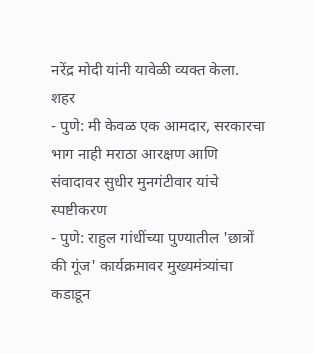नरेंद्र मोदी यांनी यावेळी व्यक्त केला.
शहर
- पुणे: मी केवळ एक आमदार, सरकारचा भाग नाही मराठा आरक्षण आणि संवादावर सुधीर मुनगंटीवार यांचे स्पष्टीकरण
- पुणे: राहुल गांधींच्या पुण्यातील 'छात्रों की गूंज' कार्यक्रमावर मुख्यमंत्र्यांचा कडाडून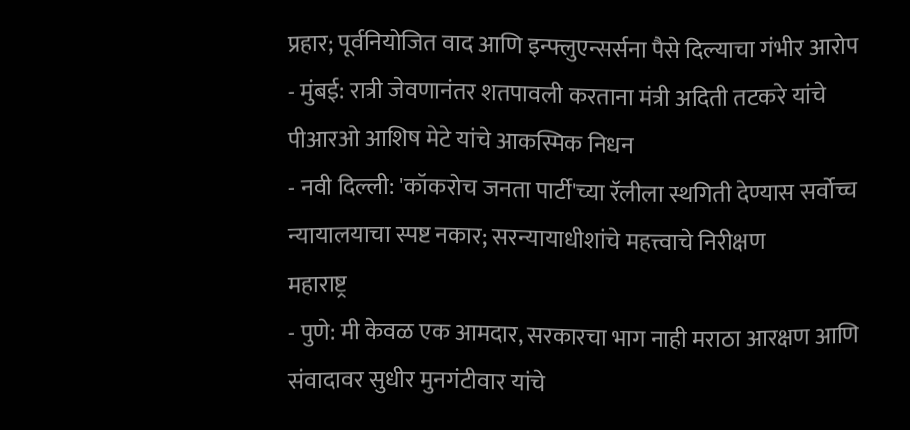प्रहार; पूर्वनियोजित वाद आणि इन्फ्लुएन्सर्सना पैसे दिल्याचा गंभीर आरोप
- मुंबई: रात्री जेवणानंतर शतपावली करताना मंत्री अदिती तटकरे यांचे पीआरओ आशिष मेटे यांचे आकस्मिक निधन
- नवी दिल्ली: 'कॉकरोच जनता पार्टी'च्या रॅलीला स्थगिती देण्यास सर्वोच्च न्यायालयाचा स्पष्ट नकार; सरन्यायाधीशांचे महत्त्वाचे निरीक्षण
महाराष्ट्र
- पुणे: मी केवळ एक आमदार, सरकारचा भाग नाही मराठा आरक्षण आणि संवादावर सुधीर मुनगंटीवार यांचे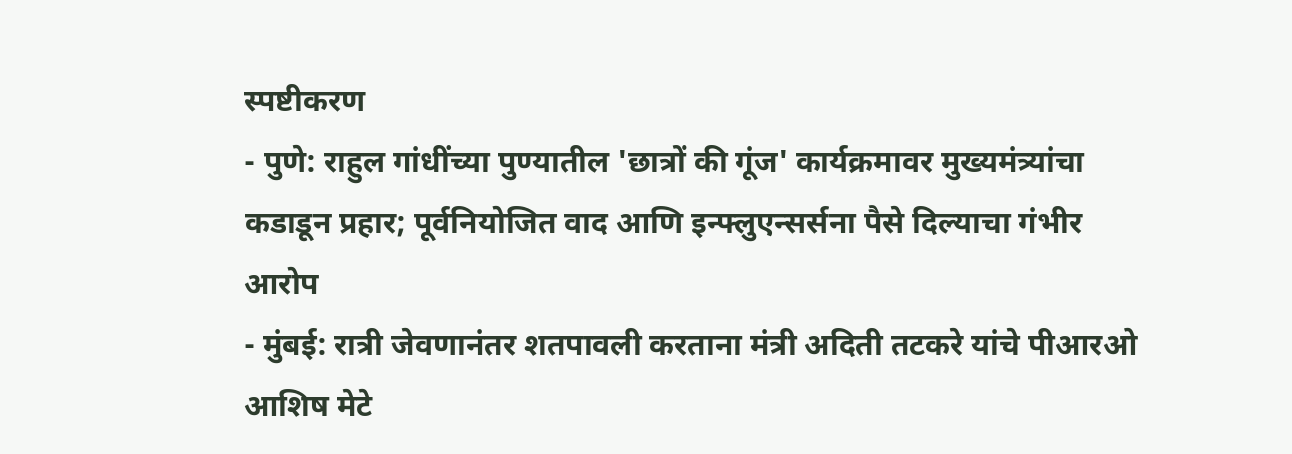स्पष्टीकरण
- पुणे: राहुल गांधींच्या पुण्यातील 'छात्रों की गूंज' कार्यक्रमावर मुख्यमंत्र्यांचा कडाडून प्रहार; पूर्वनियोजित वाद आणि इन्फ्लुएन्सर्सना पैसे दिल्याचा गंभीर आरोप
- मुंबई: रात्री जेवणानंतर शतपावली करताना मंत्री अदिती तटकरे यांचे पीआरओ आशिष मेटे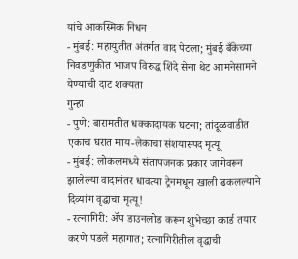यांचे आकस्मिक निधन
- मुंबई: महायुतीत अंतर्गत वाद पेटला; मुंबई बँकेच्या निवडणुकीत भाजप विरुद्ध शिंदे सेना थेट आमनेसामने येण्याची दाट शक्यता
गुन्हा
- पुणे: बारामतीत धक्कादायक घटना; तांदूळवाडीत एकाच घरात माय-लेकाचा संशयास्पद मृत्यू
- मुंबई: लोकलमध्ये संतापजनक प्रकार जागेवरून झालेल्या वादानंतर धावत्या ट्रेनमधून खाली ढकलल्याने दिव्यांग वृद्धाचा मृत्यू!
- रत्नागिरी: ॲप डाउनलोड करून शुभेच्छा कार्ड तयार करणे पडले महागात; रत्नागिरीतील वृद्धाची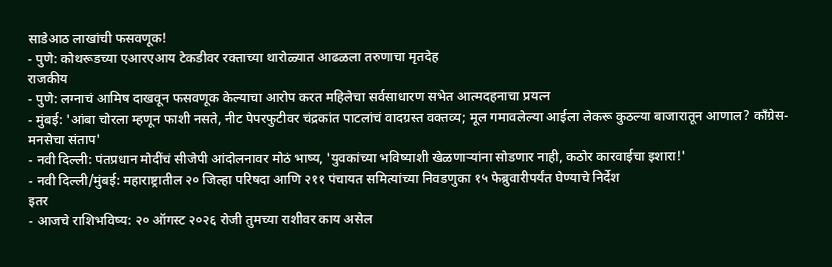साडेआठ लाखांची फसवणूक!
- पुणे: कोथरूडच्या एआरएआय टेकडीवर रक्ताच्या थारोळ्यात आढळला तरुणाचा मृतदेह
राजकीय
- पुणे: लग्नाचं आमिष दाखवून फसवणूक केल्याचा आरोप करत महिलेचा सर्वसाधारण सभेत आत्मदहनाचा प्रयत्न
- मुंबई: 'आंबा चोरला म्हणून फाशी नसते, नीट पेपरफुटीवर चंद्रकांत पाटलांचं वादग्रस्त वक्तव्य; मूल गमावलेल्या आईला लेकरू कुठल्या बाजारातून आणाल? काँग्रेस-मनसेचा संताप'
- नवी दिल्ली: पंतप्रधान मोदींचं सीजेपी आंदोलनावर मोठं भाष्य, 'युवकांच्या भविष्याशी खेळणाऱ्यांना सोडणार नाही, कठोर कारवाईचा इशारा!'
- नवी दिल्ली/मुंबई: महाराष्ट्रातील २० जिल्हा परिषदा आणि २११ पंचायत समित्यांच्या निवडणुका १५ फेब्रुवारीपर्यंत घेण्याचे निर्देश
इतर
- आजचे राशिभविष्य: २० ऑगस्ट २०२६ रोजी तुमच्या राशीवर काय असेल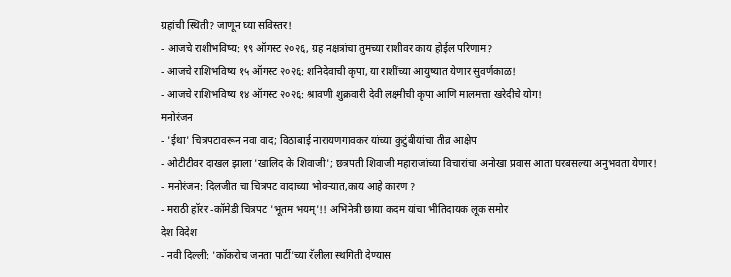ग्रहांची स्थिती? जाणून घ्या सविस्तर!
- आजचे राशीभविष्य: १९ ऑगस्ट २०२६, ग्रह नक्षत्रांचा तुमच्या राशीवर काय होईल परिणाम?
- आजचे राशिभविष्य १५ ऑगस्ट २०२६: शनिदेवाची कृपा, या राशींच्या आयुष्यात येणार सुवर्णकाळ!
- आजचे राशिभविष्य १४ ऑगस्ट २०२६: श्रावणी शुक्रवारी देवी लक्ष्मीची कृपा आणि मालमत्ता खरेदीचे योग!
मनोरंजन
- 'ईथा' चित्रपटावरून नवा वाद; विठाबाई नारायणगावकर यांच्या कुटुंबीयांचा तीव्र आक्षेप
- ओटीटीवर दाखल झाला 'खालिद के शिवाजी'; छत्रपती शिवाजी महाराजांच्या विचारांचा अनोखा प्रवास आता घरबसल्या अनुभवता येणार!
- मनोरंजन: दिलजीत चा चित्रपट वादाच्या भोवऱ्यात,काय आहे कारण ?
- मराठी हॉरर -कॉमेडी चित्रपट 'भूतम भयम्'!! अभिनेत्री छाया कदम यांचा भीतिदायक लूक समोर
देश विदेश
- नवी दिल्ली: 'कॉकरोच जनता पार्टी'च्या रॅलीला स्थगिती देण्यास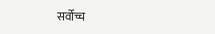सर्वोच्च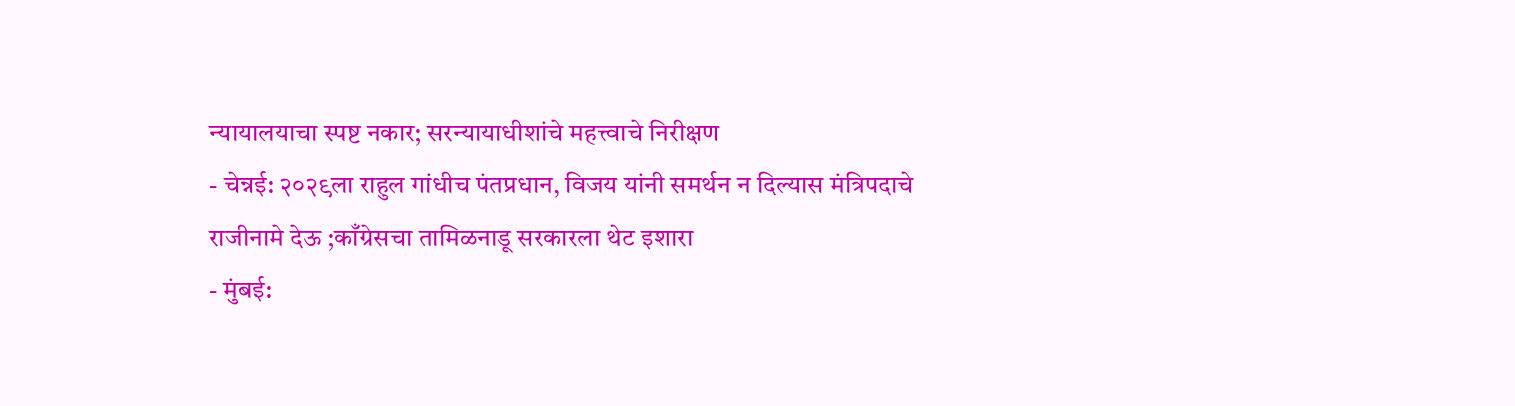न्यायालयाचा स्पष्ट नकार; सरन्यायाधीशांचे महत्त्वाचे निरीक्षण
- चेन्नई: २०२९ला राहुल गांधीच पंतप्रधान, विजय यांनी समर्थन न दिल्यास मंत्रिपदाचे राजीनामे देऊ ;काँग्रेसचा तामिळनाडू सरकारला थेट इशारा
- मुंबई: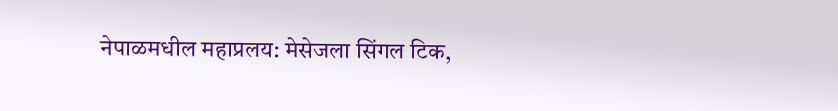नेपाळमधील महाप्रलय: मेसेजला सिंगल टिक,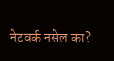नेटवर्क नसेल का?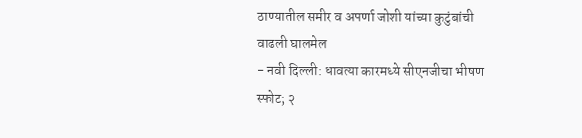ठाण्यातील समीर व अपर्णा जोशी यांच्या कुटुंबांची वाढली घालमेल
- नवी दिल्ली: धावत्या कारमध्ये सीएनजीचा भीषण स्फोट; २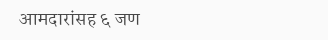आमदारांसह ६ जण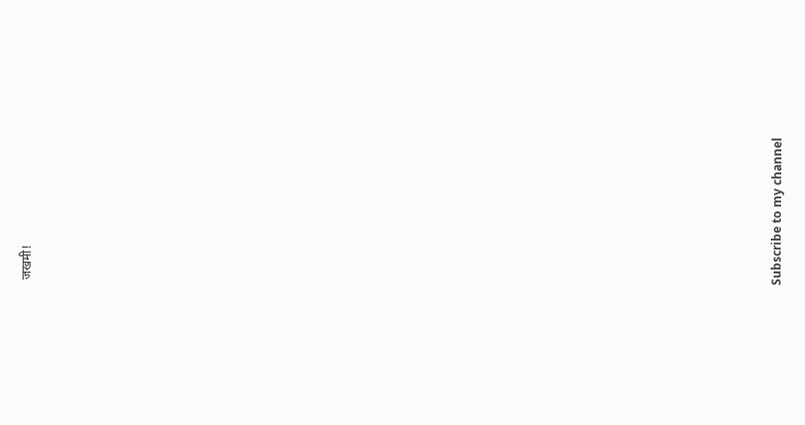जखमी!


























Subscribe to my channel